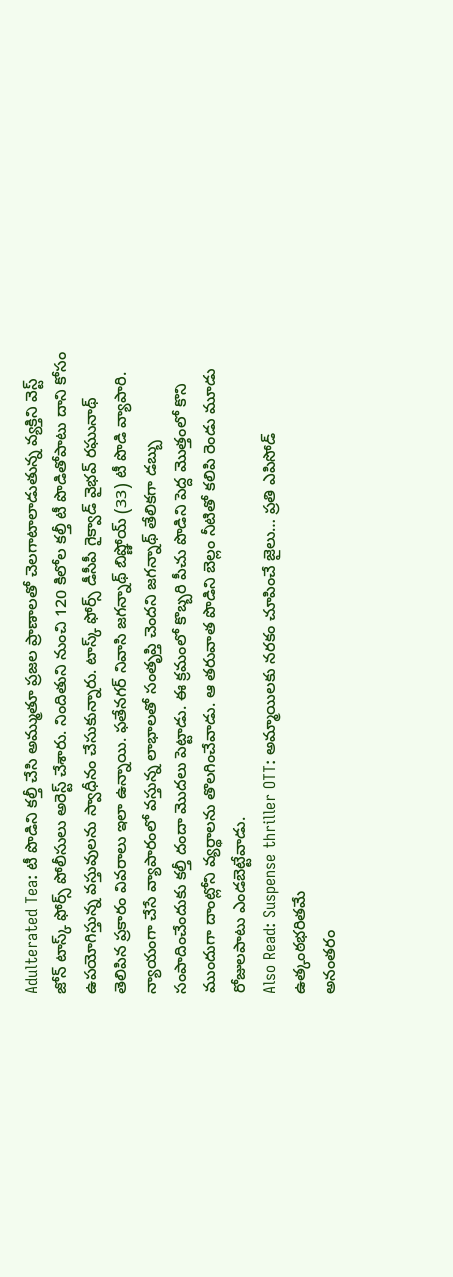Adulterated Tea: టీ పొడిని కల్తీ చేసి అమ్ముతూ ప్రజల ప్రాణాలతో చెలగాటాలాడుతున్న వ్యక్తిని వెస్ట్ జోన్ టాస్క్ ఫోర్స్ పోలీసులు అరెస్ట్ చేశారు. నిందితుని నుంచి 120 కిలోల కల్తీ టీ పొడితోపాటు దాని కోసం ఉపయోగిస్తున్న వస్తువులను స్వాధీనం చేసుకున్నారు. టాస్క్ ఫోర్స్ డీసీపీ గైక్వాడ్ వైభవ్ రఘునాథ్ తెలిపిన ప్రకారం వివరాలు ఇలా ఉన్నాయి. ఫతేనగర్ నివాసి జగన్నాథ్ బిష్ణోయ్ (33) టీ పొడి వ్యాపారి. న్యాయంగా చేసే వ్యాపారంలో వస్తున్న లాభాలతో సంతృప్తి చెందని జగన్నాథ్ తేలికగా డబ్బు సంపాదించేందుకు కల్తీ దందా మొదలు పెట్టాడు. ఈ క్రమంలో కొబ్బరి పీచు పొడిని పెద్ద మొత్తంలో కొని ముందుగా దాంట్లోని వ్యర్థాలను తొలగించేవాడు. ఆ తరువాత పొడిని బెల్లం నీటితో కలిపి రెండు మూడు రోజులపాటు ఎండబెట్టేవాడు.
Also Read: Suspense thriller OTT: అమ్మాయిలకు నరకం చూపించే జైలు… ప్రతి ఎపిసోడ్ ఉత్కంఠభరితమే
అనంతరం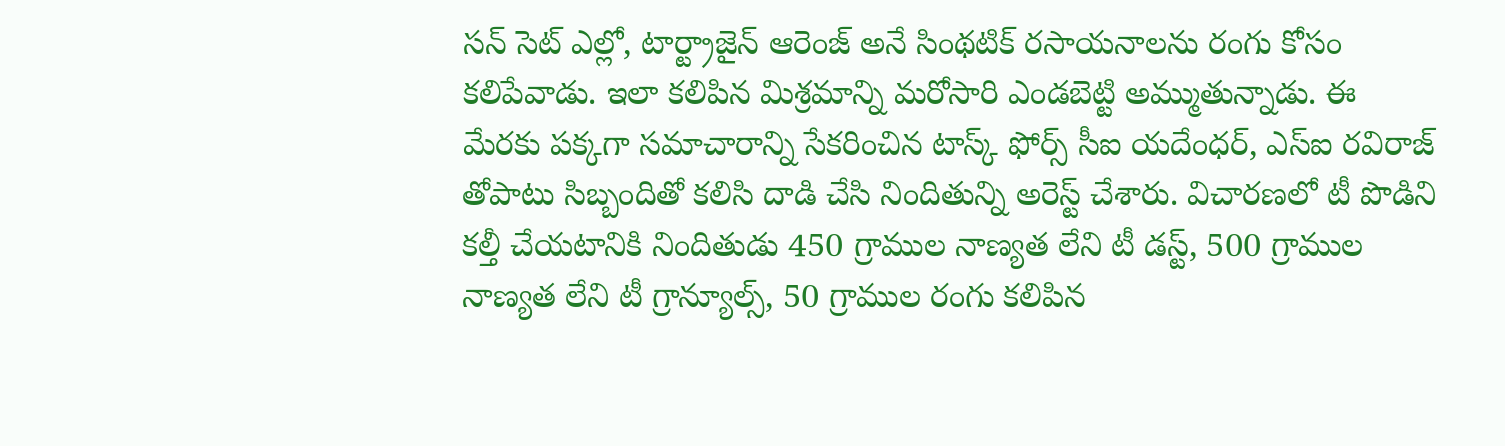సన్ సెట్ ఎల్లో, టార్ట్రాజైన్ ఆరెంజ్ అనే సింథటిక్ రసాయనాలను రంగు కోసం కలిపేవాడు. ఇలా కలిపిన మిశ్రమాన్ని మరోసారి ఎండబెట్టి అమ్ముతున్నాడు. ఈ మేరకు పక్కగా సమాచారాన్ని సేకరించిన టాస్క్ ఫోర్స్ సీఐ యదేంధర్, ఎస్ఐ రవిరాజ్ తోపాటు సిబ్బందితో కలిసి దాడి చేసి నిందితున్ని అరెస్ట్ చేశారు. విచారణలో టీ పొడిని కల్తీ చేయటానికి నిందితుడు 450 గ్రాముల నాణ్యత లేని టీ డస్ట్, 500 గ్రాముల నాణ్యత లేని టీ గ్రాన్యూల్స్, 50 గ్రాముల రంగు కలిపిన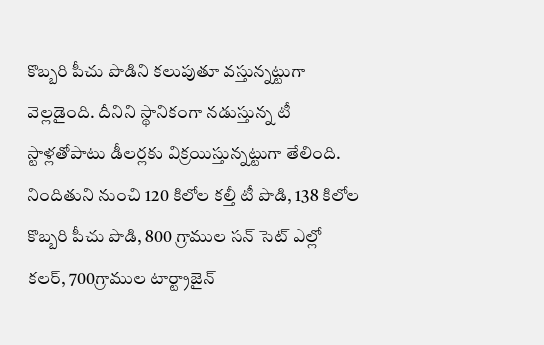కొబ్బరి పీచు పొడిని కలుపుతూ వస్తున్నట్టుగా వెల్లడైంది. దీనిని స్థానికంగా నడుస్తున్న టీ స్టాళ్లతోపాటు డీలర్లకు విక్రయిస్తున్నట్టుగా తేలింది. నిందితుని నుంచి 120 కిలోల కల్తీ టీ పొడి, 138 కిలోల కొబ్బరి పీచు పొడి, 800 గ్రాముల సన్ సెట్ ఎల్లో కలర్, 700గ్రాముల టార్ట్రాజైన్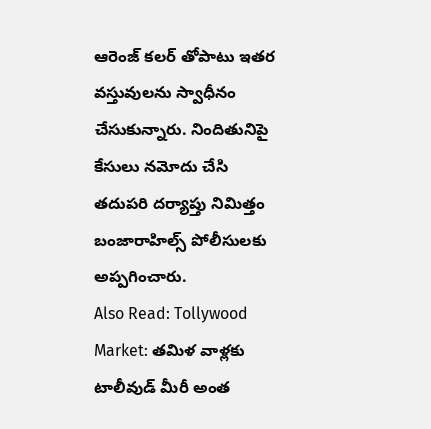ఆరెంజ్ కలర్ తోపాటు ఇతర వస్తువులను స్వాధీనం చేసుకున్నారు. నిందితునిపై కేసులు నమోదు చేసి తదుపరి దర్యాప్తు నిమిత్తం బంజారాహిల్స్ పోలీసులకు అప్పగించారు.
Also Read: Tollywood Market: తమిళ వాళ్లకు టాలీవుడ్ మీరీ అంత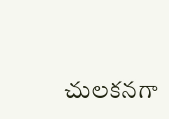చులకనగా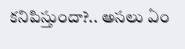కనిపిస్తుందా?.. అసలు ఏం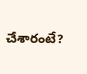చేశారంటే?